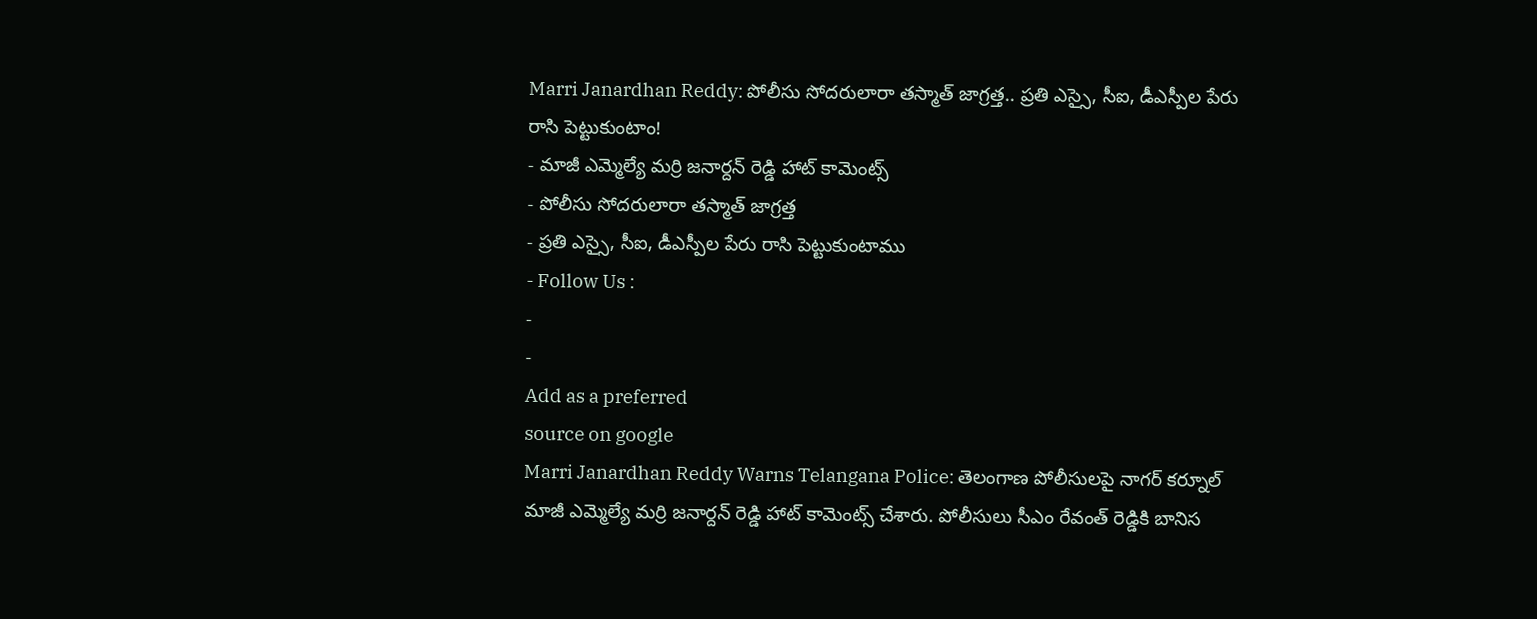Marri Janardhan Reddy: పోలీసు సోదరులారా తస్మాత్ జాగ్రత్త.. ప్రతి ఎస్సై, సీఐ, డీఎస్పీల పేరు రాసి పెట్టుకుంటాం!
- మాజీ ఎమ్మెల్యే మర్రి జనార్దన్ రెడ్డి హాట్ కామెంట్స్
- పోలీసు సోదరులారా తస్మాత్ జాగ్రత్త
- ప్రతి ఎస్సై, సీఐ, డీఎస్పీల పేరు రాసి పెట్టుకుంటాము
- Follow Us :
-
-
Add as a preferred
source on google
Marri Janardhan Reddy Warns Telangana Police: తెలంగాణ పోలీసులపై నాగర్ కర్నూల్ మాజీ ఎమ్మెల్యే మర్రి జనార్దన్ రెడ్డి హాట్ కామెంట్స్ చేశారు. పోలీసులు సీఎం రేవంత్ రెడ్డికి బానిస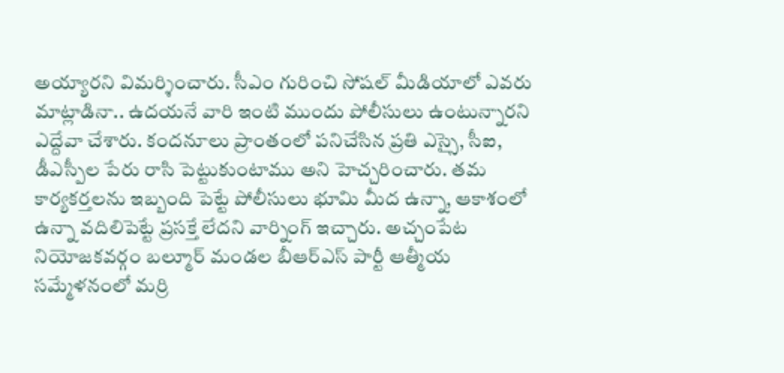అయ్యారని విమర్శించారు. సీఎం గురించి సోషల్ మీడియాలో ఎవరు మాట్లాడినా.. ఉదయనే వారి ఇంటి ముందు పోలీసులు ఉంటున్నారని ఎద్దేవా చేశారు. కందనూలు ప్రాంతంలో పనిచేసిన ప్రతి ఎస్సై, సీఐ, డీఎస్పీల పేరు రాసి పెట్టుకుంటాము అని హెచ్చరించారు. తమ కార్యకర్తలను ఇబ్బంది పెట్టే పోలీసులు భూమి మీద ఉన్నా, ఆకాశంలో ఉన్నా వదిలిపెట్టే ప్రసక్తే లేదని వార్నింగ్ ఇచ్చారు. అచ్చంపేట నియోజకవర్గం బల్మూర్ మండల బీఆర్ఎస్ పార్టీ ఆత్మీయ సమ్మేళనంలో మర్రి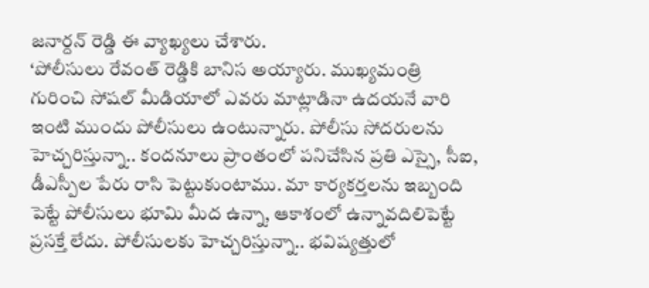జనార్దన్ రెడ్డి ఈ వ్యాఖ్యలు చేశారు.
‘పోలీసులు రేవంత్ రెడ్డికి బానిస అయ్యారు. ముఖ్యమంత్రి గురించి సోషల్ మీడియాలో ఎవరు మాట్లాడినా ఉదయనే వారి ఇంటి ముందు పోలీసులు ఉంటున్నారు. పోలీసు సోదరులను హెచ్చరిస్తున్నా.. కందనూలు ప్రాంతంలో పనిచేసిన ప్రతి ఎస్సై, సీఐ, డీఎస్పీల పేరు రాసి పెట్టుకుంటాము. మా కార్యకర్తలను ఇబ్బంది పెట్టే పోలీసులు భూమి మీద ఉన్నా, ఆకాశంలో ఉన్నావదిలిపెట్టే ప్రసక్తే లేదు. పోలీసులకు హెచ్చరిస్తున్నా.. భవిష్యత్తులో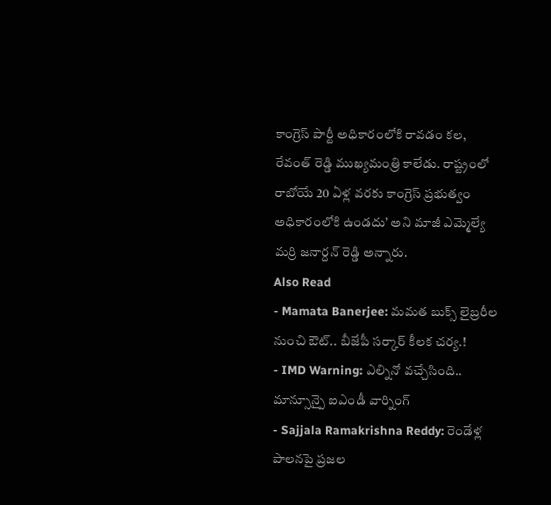కాంగ్రెస్ పార్టీ అధికారంలోకి రావడం కల, రేవంత్ రెడ్డి ముఖ్యమంత్రి కాలేడు. రాష్ట్రంలో రాబోయే 20 ఏళ్ల వరకు కాంగ్రెస్ ప్రభుత్వం అధికారంలోకి ఉండదు’ అని మాజీ ఎమ్మెల్యే మర్రి జనార్దన్ రెడ్డి అన్నారు.
Also Read
- Mamata Banerjee: మమత బుక్స్ లైబ్రరీల నుంచి ఔట్.. బీజేపీ సర్కార్ కీలక చర్య.!
- IMD Warning: ఎల్నినో వచ్చేసింది.. మాన్సూన్పై ఐఎండీ వార్నింగ్
- Sajjala Ramakrishna Reddy: రెండేళ్ల పాలనపై ప్రజల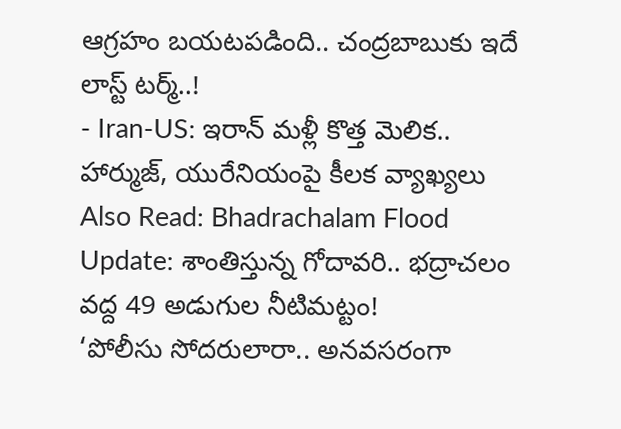ఆగ్రహం బయటపడింది.. చంద్రబాబుకు ఇదే లాస్ట్ టర్మ్..!
- Iran-US: ఇరాన్ మళ్లీ కొత్త మెలిక.. హార్ముజ్, యురేనియంపై కీలక వ్యాఖ్యలు
Also Read: Bhadrachalam Flood Update: శాంతిస్తున్న గోదావరి.. భద్రాచలం వద్ద 49 అడుగుల నీటిమట్టం!
‘పోలీసు సోదరులారా.. అనవసరంగా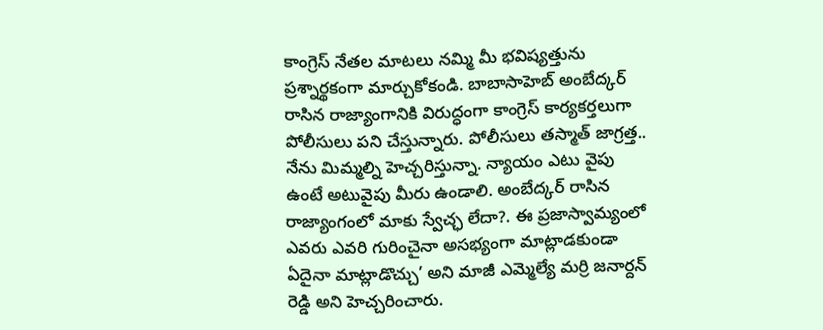కాంగ్రెస్ నేతల మాటలు నమ్మి మీ భవిష్యత్తును ప్రశ్నార్థకంగా మార్చుకోకండి. బాబాసాహెబ్ అంబేద్కర్ రాసిన రాజ్యాంగానికి విరుద్ధంగా కాంగ్రెస్ కార్యకర్తలుగా పోలీసులు పని చేస్తున్నారు. పోలీసులు తస్మాత్ జాగ్రత్త.. నేను మిమ్మల్ని హెచ్చరిస్తున్నా. న్యాయం ఎటు వైపు ఉంటే అటువైపు మీరు ఉండాలి. అంబేద్కర్ రాసిన రాజ్యాంగంలో మాకు స్వేచ్ఛ లేదా?. ఈ ప్రజాస్వామ్యంలో ఎవరు ఎవరి గురించైనా అసభ్యంగా మాట్లాడకుండా ఏదైనా మాట్లాడొచ్చు’ అని మాజీ ఎమ్మెల్యే మర్రి జనార్దన్ రెడ్డి అని హెచ్చరించారు.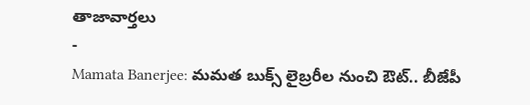తాజావార్తలు
-
Mamata Banerjee: మమత బుక్స్ లైబ్రరీల నుంచి ఔట్.. బీజేపీ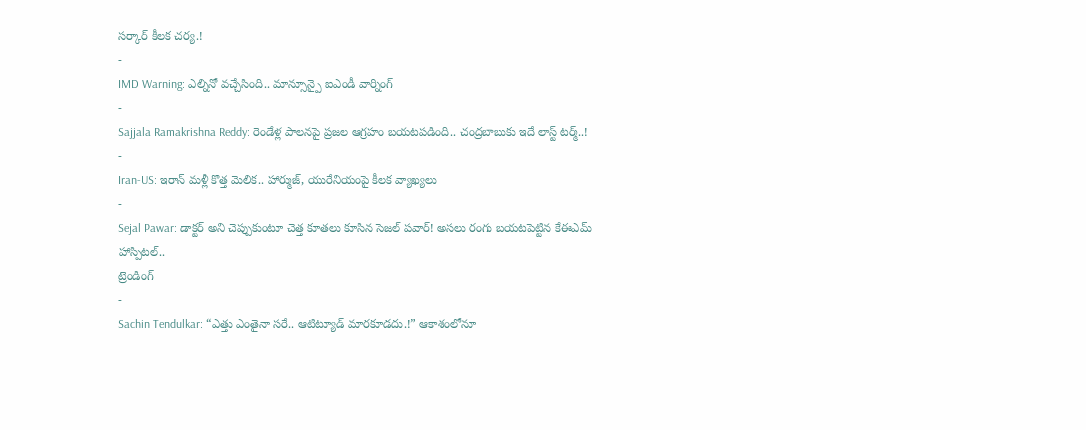సర్కార్ కీలక చర్య.!
-
IMD Warning: ఎల్నినో వచ్చేసింది.. మాన్సూన్పై ఐఎండీ వార్నింగ్
-
Sajjala Ramakrishna Reddy: రెండేళ్ల పాలనపై ప్రజల ఆగ్రహం బయటపడింది.. చంద్రబాబుకు ఇదే లాస్ట్ టర్మ్..!
-
Iran-US: ఇరాన్ మళ్లీ కొత్త మెలిక.. హార్ముజ్, యురేనియంపై కీలక వ్యాఖ్యలు
-
Sejal Pawar: డాక్టర్ అని చెప్పుకుంటూ చెత్త కూతలు కూసిన సెజల్ పవార్! అసలు రంగు బయటపెట్టిన కేఈఎమ్ హాస్పిటల్..
ట్రెండింగ్
-
Sachin Tendulkar: “ఎత్తు ఎంతైనా సరే.. ఆటిట్యూడ్ మారకూడదు.!” ఆకాశంలోనూ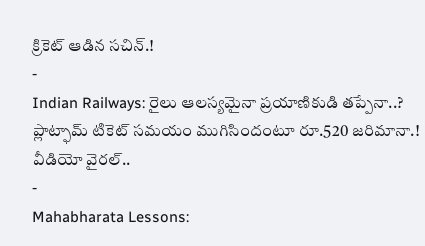క్రికెట్ ఆడిన సచిన్.!
-
Indian Railways: రైలు ఆలస్యమైనా ప్రయాణికుడి తప్పేనా..? ప్లాట్ఫామ్ టికెట్ సమయం ముగిసిందంటూ రూ.520 జరిమానా.! వీడియో వైరల్..
-
Mahabharata Lessons: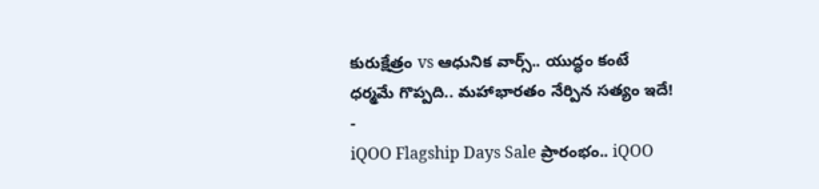కురుక్షేత్రం vs ఆధునిక వార్స్.. యుద్ధం కంటే ధర్మమే గొప్పది.. మహాభారతం నేర్పిన సత్యం ఇదే!
-
iQOO Flagship Days Sale ప్రారంభం.. iQOO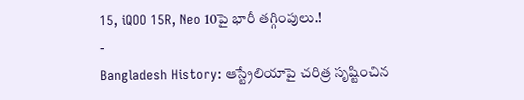15, iQOO 15R, Neo 10పై భారీ తగ్గింపులు.!
-
Bangladesh History: ఆస్ట్రేలియాపై చరిత్ర సృష్టించిన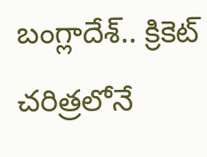బంగ్లాదేశ్.. క్రికెట్ చరిత్రలోనే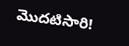మొదటిసారి!